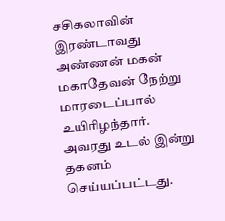சசிகலாவின் இரண்டாவது அண்ணன் மகன் மகாதேவன் நேற்று மாரடைப்பால் உயிரிழந்தார். அவரது உடல் இன்று தகனம் செய்யப்பட்டது.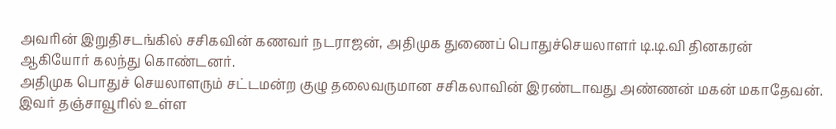அவரின் இறுதிசடங்கில் சசிகவின் கணவர் நடராஜன், அதிமுக துணைப் பொதுச்செயலாளர் டி.டி.வி தினகரன் ஆகியோர் கலந்து கொண்டனர்.
அதிமுக பொதுச் செயலாளரும் சட்டமன்ற குழு தலைவருமான சசிகலாவின் இரண்டாவது அண்ணன் மகன் மகாதேவன்.
இவர் தஞ்சாவூரில் உள்ள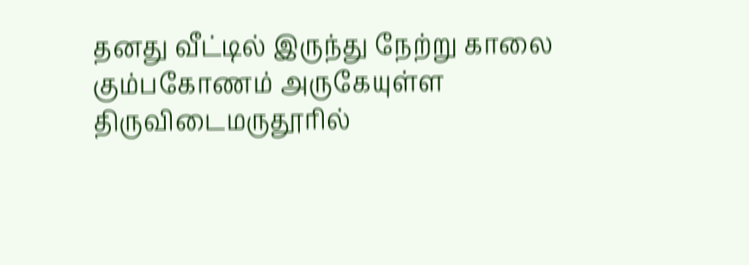தனது வீட்டில் இருந்து நேற்று காலை கும்பகோணம் அருகேயுள்ள திருவிடைமருதூரில்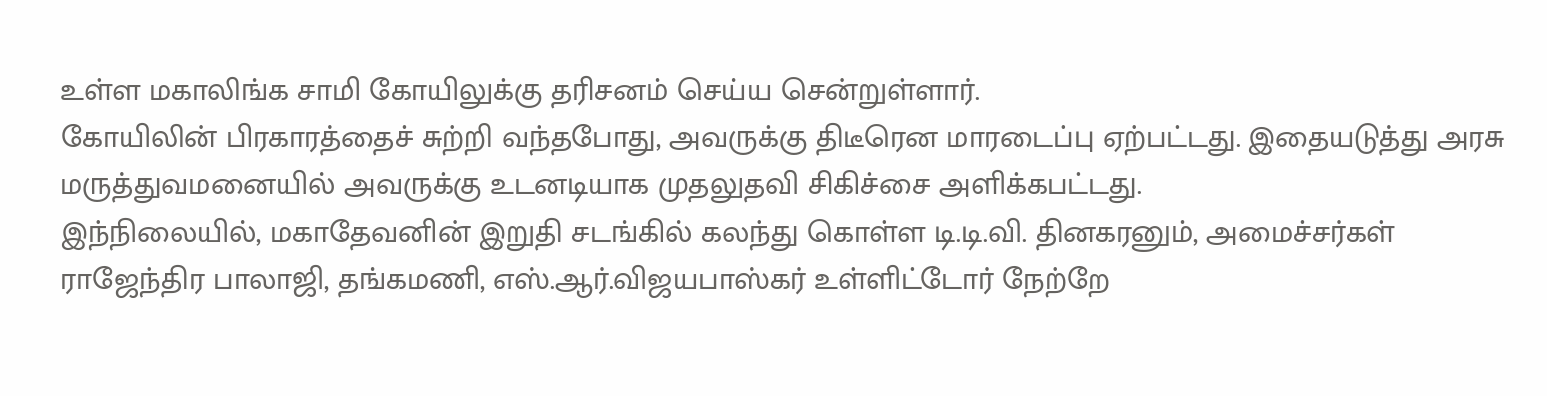உள்ள மகாலிங்க சாமி கோயிலுக்கு தரிசனம் செய்ய சென்றுள்ளார்.
கோயிலின் பிரகாரத்தைச் சுற்றி வந்தபோது, அவருக்கு திடீரென மாரடைப்பு ஏற்பட்டது. இதையடுத்து அரசு மருத்துவமனையில் அவருக்கு உடனடியாக முதலுதவி சிகிச்சை அளிக்கபட்டது.
இந்நிலையில், மகாதேவனின் இறுதி சடங்கில் கலந்து கொள்ள டி.டி.வி. தினகரனும், அமைச்சர்கள் ராஜேந்திர பாலாஜி, தங்கமணி, எஸ்.ஆர்.விஜயபாஸ்கர் உள்ளிட்டோர் நேற்றே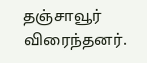தஞ்சாவூர் விரைந்தனர்.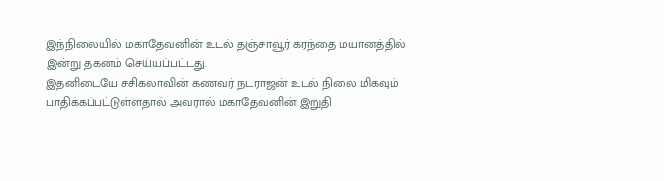இந்நிலையில் மகாதேவனின் உடல் தஞ்சாவூர் கரந்தை மயானத்தில் இன்று தகனம் செய்யப்பட்டது.
இதனிடையே சசிகலாவின் கணவர் நடராஜன் உடல் நிலை மிகவும் பாதிக்கப்பட்டுள்ளதால் அவரால் மகாதேவனின் இறுதி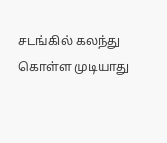சடங்கில் கலந்து கொள்ள முடியாது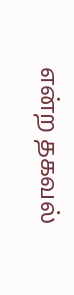என்ற தகவல்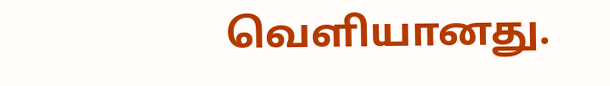வெளியானது.